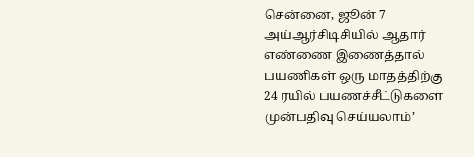சென்னை, ஜூன் 7 அய்ஆர்சிடிசியில் ஆதார் எண்ணை இணைத்தால் பயணிகள் ஒரு மாதத்திற்கு 24 ரயில் பயணச்சீட்டுகளை முன்பதிவு செய்யலாம்’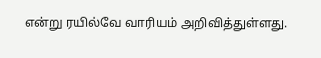என்று ரயில்வே வாரியம் அறிவித்துள்ளது.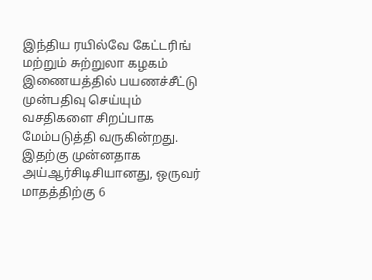இந்திய ரயில்வே கேட்டரிங் மற்றும் சுற்றுலா கழகம் இணையத்தில் பயணச்சீட்டு முன்பதிவு செய்யும் வசதிகளை சிறப்பாக மேம்படுத்தி வருகின்றது. இதற்கு முன்னதாக அய்ஆர்சிடிசியானது, ஒருவர் மாதத்திற்கு 6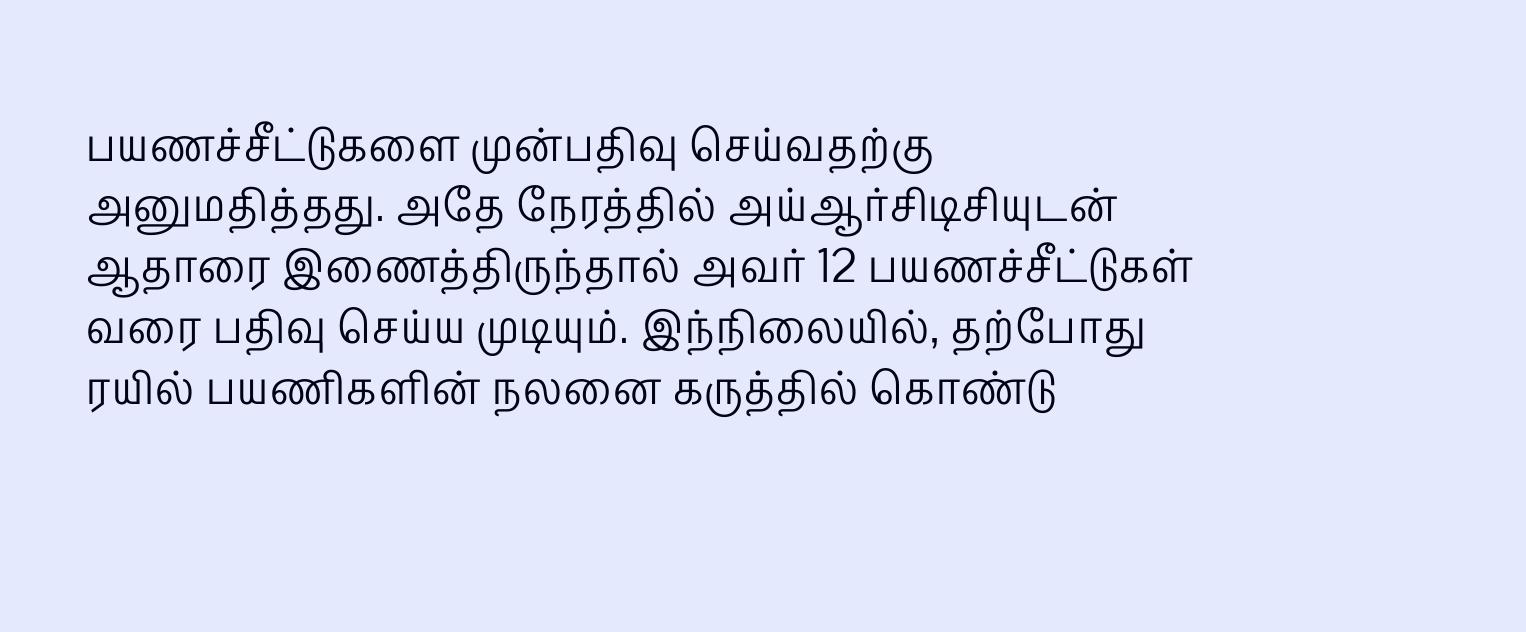பயணச்சீட்டுகளை முன்பதிவு செய்வதற்கு அனுமதித்தது. அதே நேரத்தில் அய்ஆர்சிடிசியுடன் ஆதாரை இணைத்திருந்தால் அவர் 12 பயணச்சீட்டுகள் வரை பதிவு செய்ய முடியும். இந்நிலையில், தற்போது ரயில் பயணிகளின் நலனை கருத்தில் கொண்டு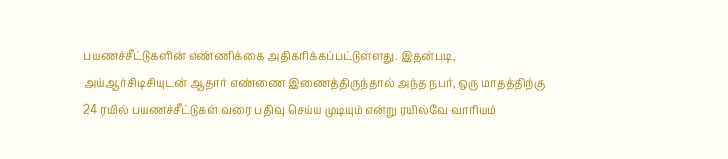பயணச்சீட்டுகளின் எண்ணிக்கை அதிகரிக்கப்பட்டுள்ளது. இதன்படி, அய்ஆர்சிடிசியுடன் ஆதார் எண்ணை இணைத்திருந்தால் அந்த நபர், ஒரு மாதத்திற்கு 24 ரயில் பயணச்சீட்டுகள் வரை பதிவு செய்ய முடியும் என்று ரயில்வே வாரியம்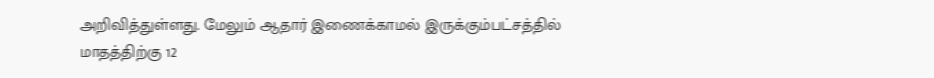அறிவித்துள்ளது. மேலும் ஆதார் இணைக்காமல் இருக்கும்பட்சத்தில் மாதத்திற்கு 12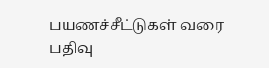பயணச்சீட்டுகள் வரை பதிவு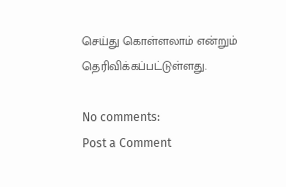செய்து கொள்ளலாம் என்றும் தெரிவிக்கப்பட்டுள்ளது.

No comments:
Post a Comment